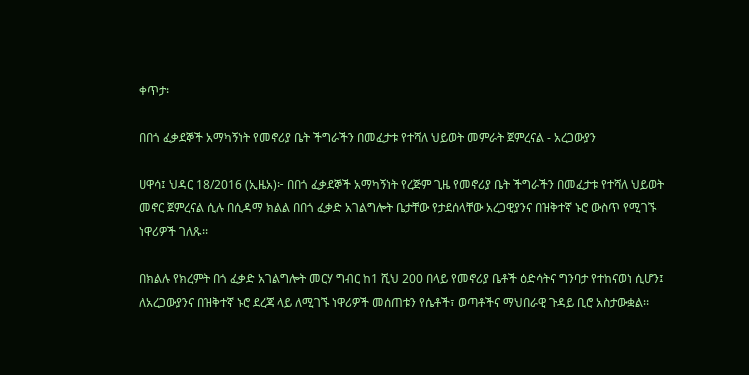ቀጥታ፡

በበጎ ፈቃደኞች አማካኝነት የመኖሪያ ቤት ችግራችን በመፈታቱ የተሻለ ህይወት መምራት ጀምረናል - አረጋውያን

ሀዋሳ፤ ህዳር 18/2016 (ኢዜአ)፦ በበጎ ፈቃደኞች አማካኝነት የረጅም ጊዜ የመኖሪያ ቤት ችግራችን በመፈታቱ የተሻለ ህይወት መኖር ጀምረናል ሲሉ በሲዳማ ክልል በበጎ ፈቃድ አገልግሎት ቤታቸው የታደሰላቸው አረጋዊያንና በዝቅተኛ ኑሮ ውስጥ የሚገኙ ነዋሪዎች ገለጹ፡፡

በክልሉ የክረምት በጎ ፈቃድ አገልግሎት መርሃ ግብር ከ1 ሺህ 200 በላይ የመኖሪያ ቤቶች ዕድሳትና ግንባታ የተከናወነ ሲሆን፤ ለአረጋውያንና በዝቅተኛ ኑሮ ደረጃ ላይ ለሚገኙ ነዋሪዎች መሰጠቱን የሴቶች፣ ወጣቶችና ማህበራዊ ጉዳይ ቢሮ አስታውቋል፡፡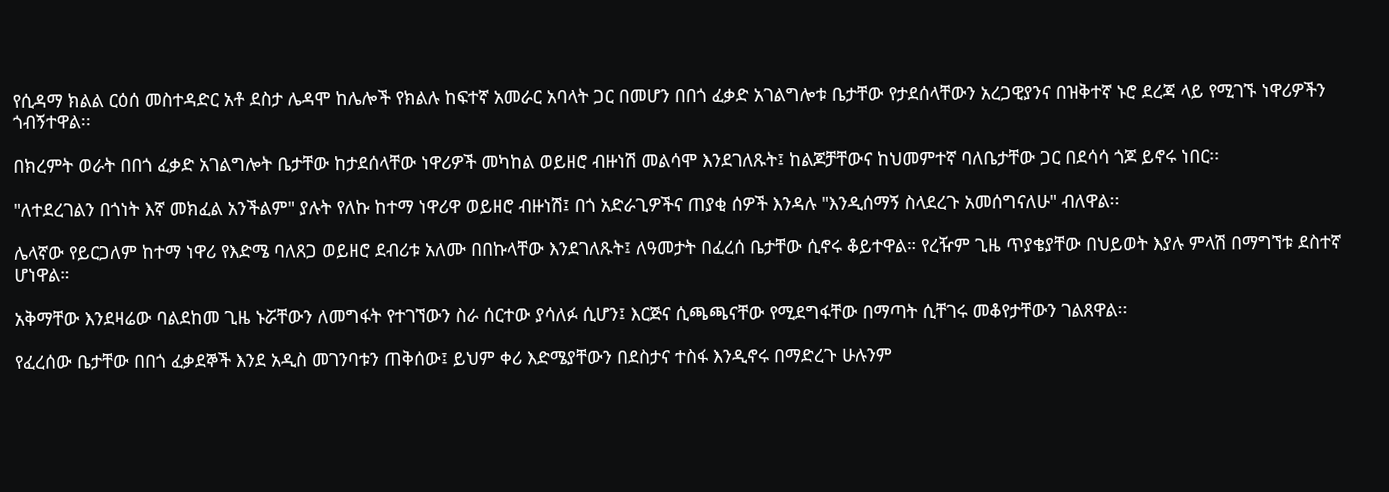የሲዳማ ክልል ርዕሰ መስተዳድር አቶ ደስታ ሌዳሞ ከሌሎች የክልሉ ከፍተኛ አመራር አባላት ጋር በመሆን በበጎ ፈቃድ አገልግሎቱ ቤታቸው የታደሰላቸውን አረጋዊያንና በዝቅተኛ ኑሮ ደረጃ ላይ የሚገኙ ነዋሪዎችን ጎብኝተዋል፡፡

በክረምት ወራት በበጎ ፈቃድ አገልግሎት ቤታቸው ከታደሰላቸው ነዋሪዎች መካከል ወይዘሮ ብዙነሽ መልሳሞ እንደገለጹት፤ ከልጆቻቸውና ከህመምተኛ ባለቤታቸው ጋር በደሳሳ ጎጆ ይኖሩ ነበር፡፡

"ለተደረገልን በጎነት እኛ መክፈል አንችልም" ያሉት የለኩ ከተማ ነዋሪዋ ወይዘሮ ብዙነሽ፤ በጎ አድራጊዎችና ጠያቂ ሰዎች እንዳሉ "እንዲሰማኝ ስላደረጉ አመሰግናለሁ" ብለዋል፡፡

ሌላኛው የይርጋለም ከተማ ነዋሪ የእድሜ ባለጸጋ ወይዘሮ ደብሪቱ አለሙ በበኩላቸው እንደገለጹት፤ ለዓመታት በፈረሰ ቤታቸው ሲኖሩ ቆይተዋል። የረዥም ጊዜ ጥያቄያቸው በህይወት እያሉ ምላሽ በማግኘቱ ደስተኛ ሆነዋል።

አቅማቸው እንደዛሬው ባልደከመ ጊዜ ኑሯቸውን ለመግፋት የተገኘውን ስራ ሰርተው ያሳለፉ ሲሆን፤ እርጅና ሲጫጫናቸው የሚደግፋቸው በማጣት ሲቸገሩ መቆየታቸውን ገልጸዋል፡፡

የፈረሰው ቤታቸው በበጎ ፈቃደኞች እንደ አዲስ መገንባቱን ጠቅሰው፤ ይህም ቀሪ እድሜያቸውን በደስታና ተስፋ እንዲኖሩ በማድረጉ ሁሉንም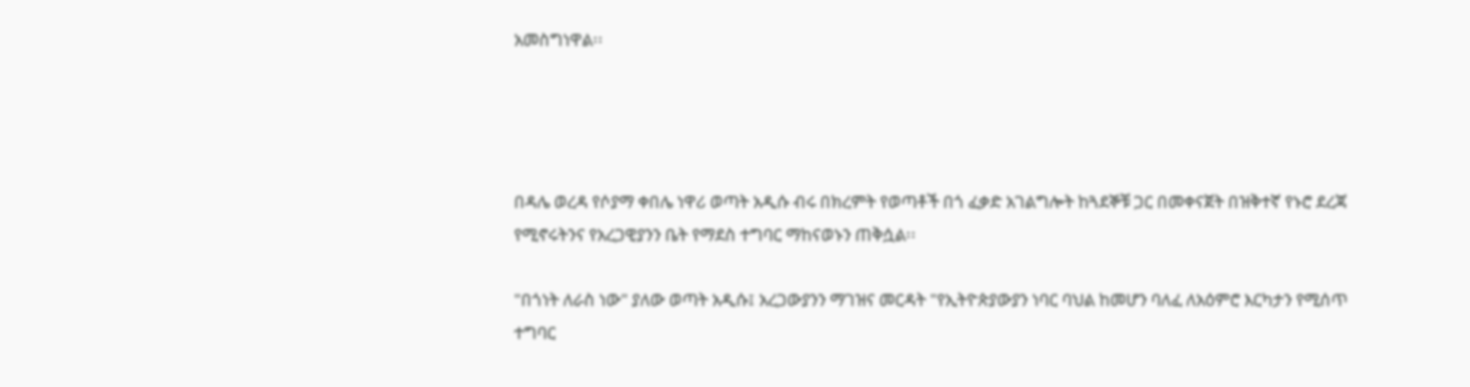አመስግነዋል፡፡




በዳሌ ወረዳ የሶያማ ቀበሌ ነዋሪ ወጣት አዲሱ ብሩ በክረምት የወጣቶች በጎ ፈቃድ አገልግሎት ከጓደኞቹ ጋር በመቀናጀት በዝቅተኛ የኑሮ ደረጃ የሚኖሩትንና የአረጋዊያንን ቤት የማደስ ተግባር ማከናወኑን ጠቅሷል፡፡

"በጎነት ለራስ ነው" ያለው ወጣት አዲሱ፤ አረጋውያንን ማገዝና መርዳት "የኢትዮጵያውያን ነባር ባህል ከመሆን ባለፈ ለአዕምሮ እርካታን የሚሰጥ ተግባር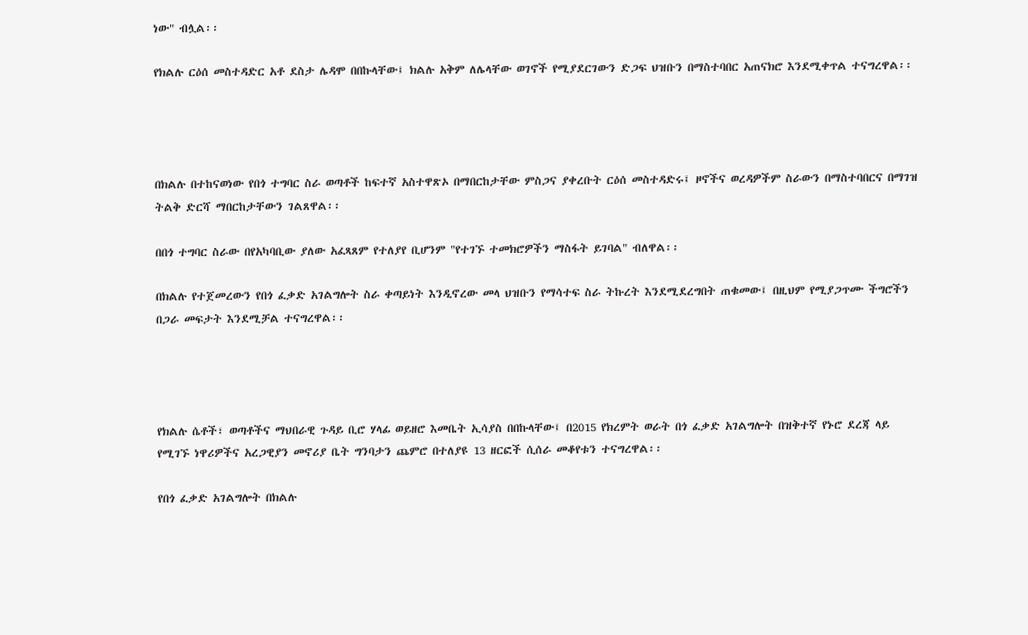ነው" ብሏል፡፡

የክልሉ ርዕሰ መስተዳድር አቶ ደስታ ሌዳሞ በበኩላቸው፤ ክልሉ አቅም ለሌላቸው ወገኖች የሚያደርገውን ድጋፍ ህዝቡን በማስተባበር አጠናክሮ እንደሚቀጥል ተናግረዋል፡፡




በክልሉ በተከናወነው የበጎ ተግባር ስራ ወጣቶች ከፍተኛ አስተዋጽኦ በማበርከታቸው ምስጋና ያቀረቡት ርዕሰ መስተዳድሩ፤ ዞኖችና ወረዳዎችም ስራውን በማስተባበርና በማገዝ ትልቅ ድርሻ ማበርከታቸውን ገልጸዋል፡፡

በበጎ ተግባር ስራው በየአካባቢው ያለው አፈጻጸም የተለያየ ቢሆንም "የተገኙ ተመክሮዎችን ማስፋት ይገባል" ብለዋል፡፡

በክልሉ የተጀመረውን የበጎ ፈቃድ አገልግሎት ስራ ቀጣይነት እንዲኖረው መላ ህዝቡን የማሳተፍ ስራ ትኩረት እንደሚደረግበት ጠቁመው፤ በዚህም የሚያጋጥሙ ችግሮችን በጋራ መፍታት እንደሚቻል ተናግረዋል፡፡




የክልሉ ሴቶች፣ ወጣቶችና ማህበራዊ ጉዳይ ቢሮ ሃላፊ ወይዘሮ እመቤት ኢሳያስ በበኩላቸው፤ በ2015 የክረምት ወራት በጎ ፈቃድ አገልግሎት በዝቅተኛ የኑሮ ደረጃ ላይ የሚገኙ ነዋሪዎችና አረጋዊያን መኖሪያ ቤት ግንባታን ጨምሮ በተለያዩ 13 ዘርፎች ሲሰራ መቆየቱን ተናግረዋል፡፡

የበጎ ፈቃድ አገልግሎት በክልሉ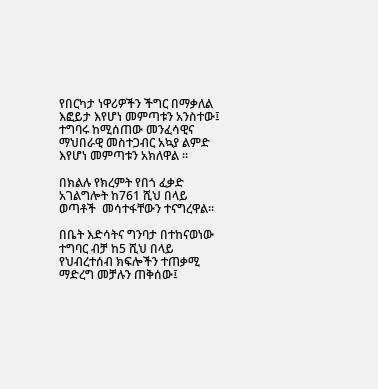የበርካታ ነዋሪዎችን ችግር በማቃለል እፎይታ እየሆነ መምጣቱን አንስተው፤ ተግባሩ ከሚሰጠው መንፈሳዊና ማህበራዊ መስተጋብር አኳያ ልምድ እየሆነ መምጣቱን አክለዋል ፡፡

በክልሉ የክረምት የበጎ ፈቃድ አገልግሎት ከ761 ሺህ በላይ ወጣቶች  መሳተፋቸውን ተናግረዋል፡፡

በቤት እድሳትና ግንባታ በተከናወነው ተግባር ብቻ ከ5 ሺህ በላይ የህብረተሰብ ክፍሎችን ተጠቃሚ ማድረግ መቻሉን ጠቅሰው፤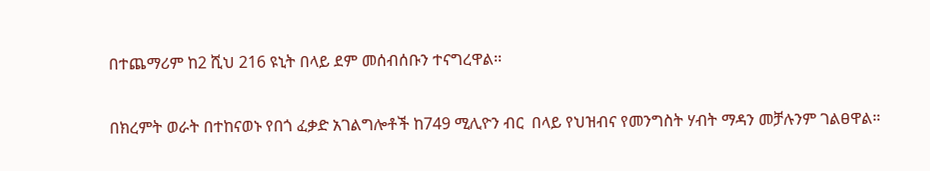በተጨማሪም ከ2 ሺህ 216 ዩኒት በላይ ደም መሰብሰቡን ተናግረዋል፡፡

በክረምት ወራት በተከናወኑ የበጎ ፈቃድ አገልግሎቶች ከ749 ሚሊዮን ብር  በላይ የህዝብና የመንግስት ሃብት ማዳን መቻሉንም ገልፀዋል።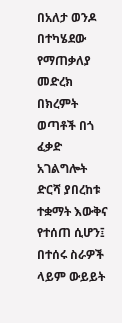በአለታ ወንዶ በተካሄደው የማጠቃለያ መድረክ በክረምት ወጣቶች በጎ ፈቃድ አገልግሎት ድርሻ ያበረከቱ ተቋማት እውቅና የተሰጠ ሲሆን፤ በተሰሩ ስራዎች ላይም ውይይት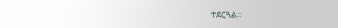ተደርጓል፡፡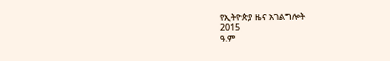የኢትዮጵያ ዜና አገልግሎት
2015
ዓ.ም